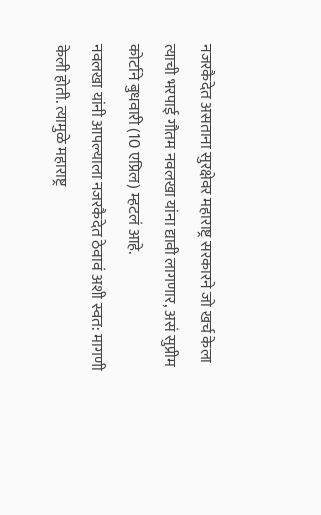नजरकैदेत असताना सुरक्षेवर महाराष्ट्र सरकारने जो खर्च केला त्याची भरपाई गौतम नवलखा यांना द्यावी लागणार, असं सुप्रीम कोर्टाने बुधवारी (10 एप्रिल) म्हटलं आहे.
नवलखा यांनी आपल्याला नजरकैदेत ठेवावं अशी स्वत: मागणी केली होती. त्यामुळे महाराष्ट्र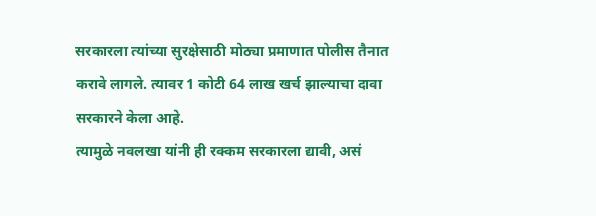सरकारला त्यांच्या सुरक्षेसाठी मोठ्या प्रमाणात पोलीस तैनात करावे लागले. त्यावर 1 कोटी 64 लाख खर्च झाल्याचा दावा सरकारने केला आहे.
त्यामुळे नवलखा यांनी ही रक्कम सरकारला द्यावी, असं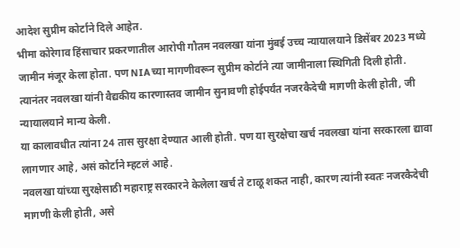आदेश सुप्रीम कोर्टाने दिले आहेत.
भीमा कोरेगाव हिंसाचार प्रकरणातील आरोपी गौतम नवलखा यांना मुंबई उच्च न्यायालयाने डिसेंबर 2023 मध्ये जामीन मंजूर केला होता. पण NIAच्या मागणीवरून सुप्रीम कोर्टाने त्या जामीनाला स्थिगिती दिली होती.
त्यानंतर नवलखा यांनी वैद्यकीय कारणास्तव जामीन सुनावणी होईपर्यंत नजरकैदेची मागणी केली होती, जी न्यायालयाने मान्य केली.
या कालावधीत त्यांना 24 तास सुरक्षा देण्यात आली होती. पण या सुरक्षेचा खर्च नवलखा यांना सरकारला द्यावा लागणार आहे, असं कोर्टाने म्हटलं आहे.
नवलखा यांच्या सुरक्षेसाठी महाराष्ट्र सरकारने केलेला खर्च ते टाळू शकत नाही, कारण त्यांनी स्वतः नजरकैदेची मागणी केली होती, असे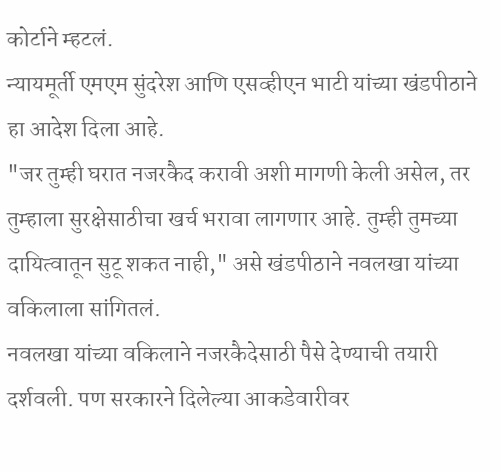कोर्टाने म्हटलं.
न्यायमूर्ती एमएम सुंदरेश आणि एसव्हीएन भाटी यांच्या खंडपीठाने हा आदेश दिला आहे.
"जर तुम्ही घरात नजरकैद करावी अशी मागणी केली असेल, तर तुम्हाला सुरक्षेसाठीचा खर्च भरावा लागणार आहे. तुम्ही तुमच्या दायित्वातून सुटू शकत नाही," असे खंडपीठाने नवलखा यांच्या वकिलाला सांगितलं.
नवलखा यांच्या वकिलाने नजरकैदेसाठी पैसे देण्याची तयारी दर्शवली. पण सरकारने दिलेल्या आकडेवारीवर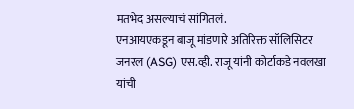मतभेद असल्याचं सांगितलं.
एनआयएकडून बाजू मांडणारे अतिरिक्त सॉलिसिटर जनरल (ASG) एस.व्ही. राजू यांनी कोर्टाकडे नवलखा यांची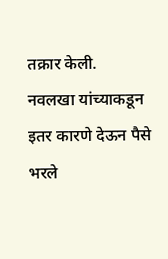तक्रार केली.
नवलखा यांच्याकडून इतर कारणे देऊन पैसे भरले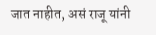जात नाहीत, असं राजू यांनी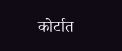कोर्टात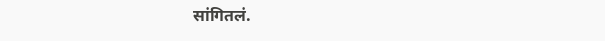सांगितलं.